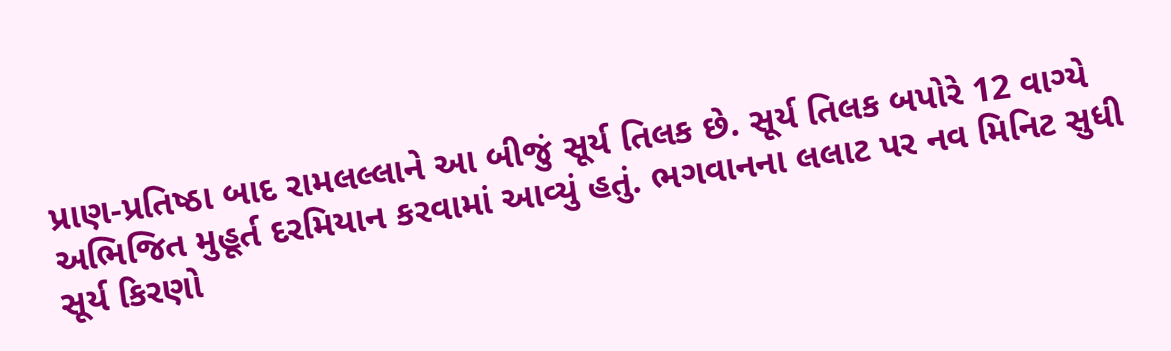પ્રાણ-પ્રતિષ્ઠા બાદ રામલલ્લાને આ બીજું સૂર્ય તિલક છે. સૂર્ય તિલક બપોરે 12 વાગ્યે અભિજિત મુહૂર્ત દરમિયાન કરવામાં આવ્યું હતું. ભગવાનના લલાટ પર નવ મિનિટ સુધી સૂર્ય કિરણો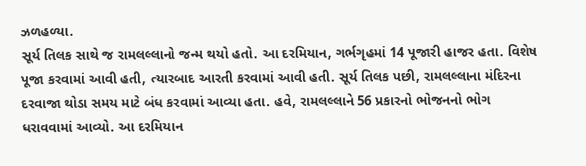ઝળહળ્યા.
સૂર્ય તિલક સાથે જ રામલલ્લાનો જન્મ થયો હતો. આ દરમિયાન, ગર્ભગૃહમાં 14 પૂજારી હાજર હતા. વિશેષ પૂજા કરવામાં આવી હતી, ત્યારબાદ આરતી કરવામાં આવી હતી. સૂર્ય તિલક પછી, રામલલ્લાના મંદિરના દરવાજા થોડા સમય માટે બંધ કરવામાં આવ્યા હતા. હવે, રામલલ્લાને 56 પ્રકારનો ભોજનનો ભોગ ધરાવવામાં આવ્યો. આ દરમિયાન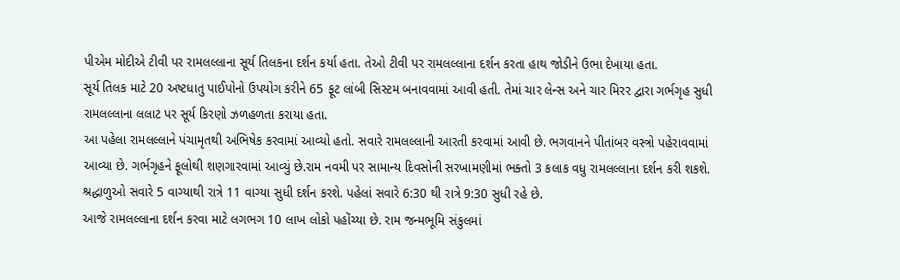પીએમ મોદીએ ટીવી પર રામલલ્લાના સૂર્ય તિલકના દર્શન કર્યા હતા. તેઓ ટીવી પર રામલલ્લાના દર્શન કરતા હાથ જોડીને ઉભા દેખાયા હતા.
સૂર્ય તિલક માટે 20 અષ્ટધાતુ પાઈપોનો ઉપયોગ કરીને 65 ફૂટ લાંબી સિસ્ટમ બનાવવામાં આવી હતી. તેમાં ચાર લેન્સ અને ચાર મિરર દ્વારા ગર્ભગૃહ સુધી રામલલ્લાના લલાટ પર સૂર્ય કિરણો ઝળહળતા કરાયા હતા.
આ પહેલા રામલલ્લાને પંચામૃતથી અભિષેક કરવામાં આવ્યો હતો. સવારે રામલલ્લાની આરતી કરવામાં આવી છે. ભગવાનને પીતાંબર વસ્ત્રો પહેરાવવામાં આવ્યા છે. ગર્ભગૃહને ફૂલોથી શણગારવામાં આવ્યું છે.રામ નવમી પર સામાન્ય દિવસોની સરખામણીમાં ભક્તો 3 કલાક વધુ રામલલ્લાના દર્શન કરી શકશે. શ્રદ્ધાળુઓ સવારે 5 વાગ્યાથી રાત્રે 11 વાગ્યા સુધી દર્શન કરશે. પહેલાં સવારે 6:30 થી રાત્રે 9:30 સુધી રહે છે.
આજે રામલલ્લાના દર્શન કરવા માટે લગભગ 10 લાખ લોકો પહોંચ્યા છે. રામ જન્મભૂમિ સંકુલમાં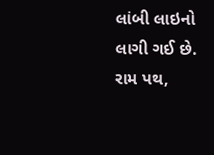લાંબી લાઇનો લાગી ગઈ છે. રામ પથ,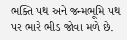ભક્તિ પથ અને જન્મભૂમિ પથ પર ભારે ભીડ જોવા મળે છે.